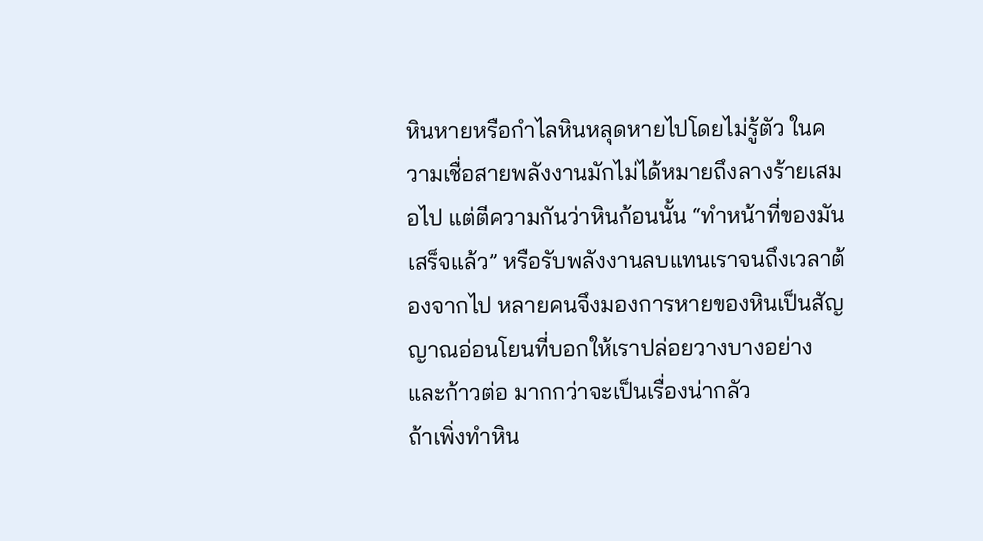หินหายหรือกำไลหินหลุดหายไปโดยไม่รู้ตัว ในความเชื่อสายพลังงานมักไม่ได้หมายถึงลางร้ายเสมอไป แต่ตีความกันว่าหินก้อนนั้น “ทำหน้าที่ของมันเสร็จแล้ว” หรือรับพลังงานลบแทนเราจนถึงเวลาต้องจากไป หลายคนจึงมองการหายของหินเป็นสัญญาณอ่อนโยนที่บอกให้เราปล่อยวางบางอย่างและก้าวต่อ มากกว่าจะเป็นเรื่องน่ากลัว
ถ้าเพิ่งทำหิน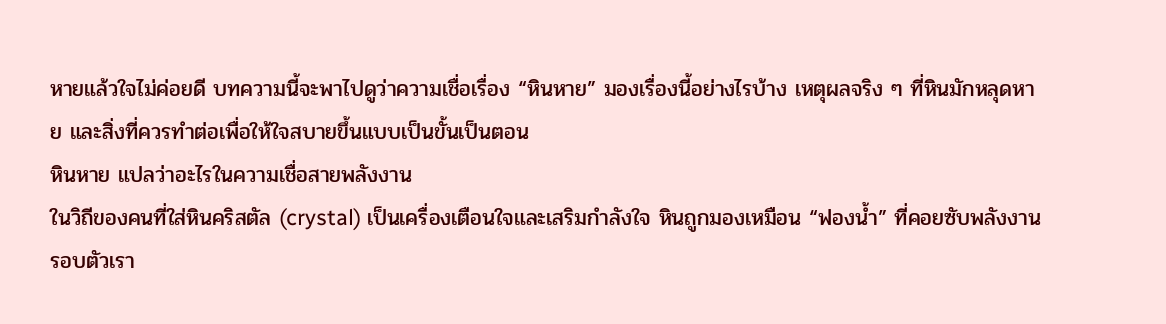หายแล้วใจไม่ค่อยดี บทความนี้จะพาไปดูว่าความเชื่อเรื่อง “หินหาย” มองเรื่องนี้อย่างไรบ้าง เหตุผลจริง ๆ ที่หินมักหลุดหาย และสิ่งที่ควรทำต่อเพื่อให้ใจสบายขึ้นแบบเป็นขั้นเป็นตอน
หินหาย แปลว่าอะไรในความเชื่อสายพลังงาน
ในวิถีของคนที่ใส่หินคริสตัล (crystal) เป็นเครื่องเตือนใจและเสริมกำลังใจ หินถูกมองเหมือน “ฟองน้ำ” ที่คอยซับพลังงานรอบตัวเรา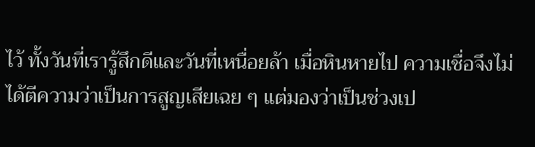ไว้ ทั้งวันที่เรารู้สึกดีและวันที่เหนื่อยล้า เมื่อหินหายไป ความเชื่อจึงไม่ได้ตีความว่าเป็นการสูญเสียเฉย ๆ แต่มองว่าเป็นช่วงเป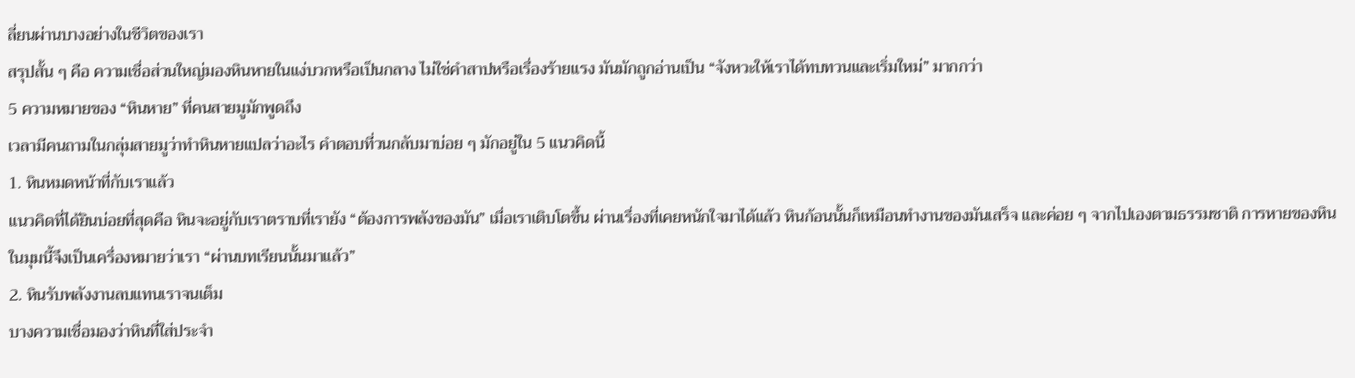ลี่ยนผ่านบางอย่างในชีวิตของเรา
สรุปสั้น ๆ คือ ความเชื่อส่วนใหญ่มองหินหายในแง่บวกหรือเป็นกลาง ไม่ใช่คำสาปหรือเรื่องร้ายแรง มันมักถูกอ่านเป็น “จังหวะให้เราได้ทบทวนและเริ่มใหม่” มากกว่า
5 ความหมายของ “หินหาย” ที่คนสายมูมักพูดถึง
เวลามีคนถามในกลุ่มสายมูว่าทำหินหายแปลว่าอะไร คำตอบที่วนกลับมาบ่อย ๆ มักอยู่ใน 5 แนวคิดนี้
1. หินหมดหน้าที่กับเราแล้ว
แนวคิดที่ได้ยินบ่อยที่สุดคือ หินจะอยู่กับเราตราบที่เรายัง “ต้องการพลังของมัน” เมื่อเราเติบโตขึ้น ผ่านเรื่องที่เคยหนักใจมาได้แล้ว หินก้อนนั้นก็เหมือนทำงานของมันเสร็จ และค่อย ๆ จากไปเองตามธรรมชาติ การหายของหินในมุมนี้จึงเป็นเครื่องหมายว่าเรา “ผ่านบทเรียนนั้นมาแล้ว”
2. หินรับพลังงานลบแทนเราจนเต็ม
บางความเชื่อมองว่าหินที่ใส่ประจำ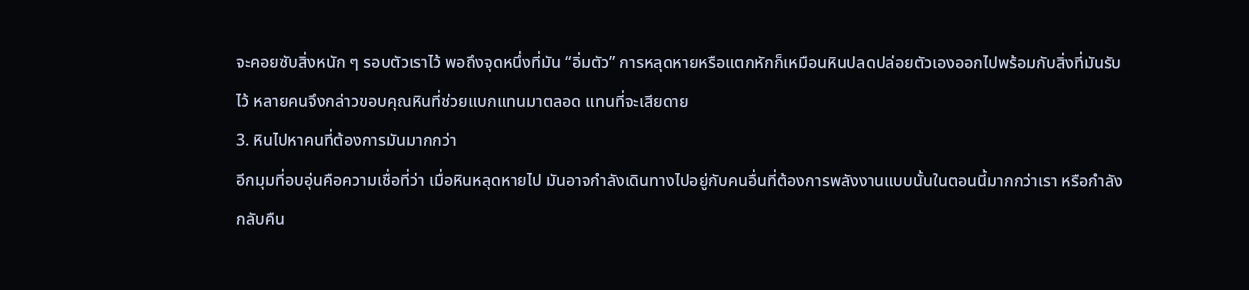จะคอยซับสิ่งหนัก ๆ รอบตัวเราไว้ พอถึงจุดหนึ่งที่มัน “อิ่มตัว” การหลุดหายหรือแตกหักก็เหมือนหินปลดปล่อยตัวเองออกไปพร้อมกับสิ่งที่มันรับไว้ หลายคนจึงกล่าวขอบคุณหินที่ช่วยแบกแทนมาตลอด แทนที่จะเสียดาย
3. หินไปหาคนที่ต้องการมันมากกว่า
อีกมุมที่อบอุ่นคือความเชื่อที่ว่า เมื่อหินหลุดหายไป มันอาจกำลังเดินทางไปอยู่กับคนอื่นที่ต้องการพลังงานแบบนั้นในตอนนี้มากกว่าเรา หรือกำลังกลับคืน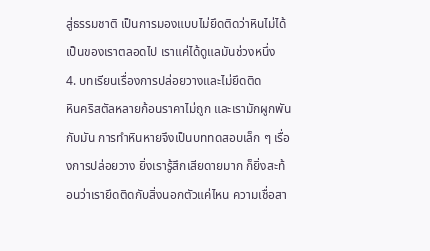สู่ธรรมชาติ เป็นการมองแบบไม่ยึดติดว่าหินไม่ได้เป็นของเราตลอดไป เราแค่ได้ดูแลมันช่วงหนึ่ง
4. บทเรียนเรื่องการปล่อยวางและไม่ยึดติด
หินคริสตัลหลายก้อนราคาไม่ถูก และเรามักผูกพันกับมัน การทำหินหายจึงเป็นบททดสอบเล็ก ๆ เรื่องการปล่อยวาง ยิ่งเรารู้สึกเสียดายมาก ก็ยิ่งสะท้อนว่าเรายึดติดกับสิ่งนอกตัวแค่ไหน ความเชื่อสา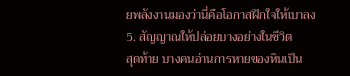ยพลังงานมองว่านี่คือโอกาสฝึกใจให้เบาลง
5. สัญญาณให้ปล่อยบางอย่างในชีวิต
สุดท้าย บางคนอ่านการหายของหินเป็น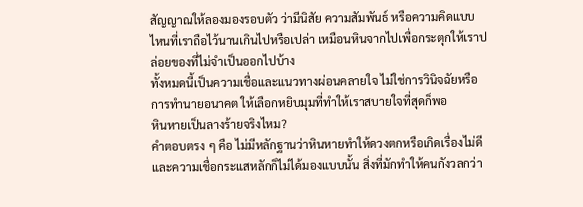สัญญาณให้ลองมองรอบตัว ว่ามีนิสัย ความสัมพันธ์ หรือความคิดแบบไหนที่เราถือไว้นานเกินไปหรือเปล่า เหมือนหินจากไปเพื่อกระตุกให้เราปล่อยของที่ไม่จำเป็นออกไปบ้าง
ทั้งหมดนี้เป็นความเชื่อและแนวทางผ่อนคลายใจ ไม่ใช่การวินิจฉัยหรือการทำนายอนาคต ให้เลือกหยิบมุมที่ทำให้เราสบายใจที่สุดก็พอ
หินหายเป็นลางร้ายจริงไหม?
คำตอบตรง ๆ คือ ไม่มีหลักฐานว่าหินหายทำให้ดวงตกหรือเกิดเรื่องไม่ดี และความเชื่อกระแสหลักก็ไม่ได้มองแบบนั้น สิ่งที่มักทำให้คนกังวลกว่า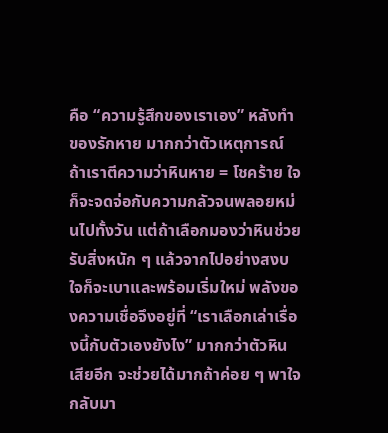คือ “ความรู้สึกของเราเอง” หลังทำของรักหาย มากกว่าตัวเหตุการณ์
ถ้าเราตีความว่าหินหาย = โชคร้าย ใจก็จะจดจ่อกับความกลัวจนพลอยหม่นไปทั้งวัน แต่ถ้าเลือกมองว่าหินช่วยรับสิ่งหนัก ๆ แล้วจากไปอย่างสงบ ใจก็จะเบาและพร้อมเริ่มใหม่ พลังของความเชื่อจึงอยู่ที่ “เราเลือกเล่าเรื่องนี้กับตัวเองยังไง” มากกว่าตัวหินเสียอีก จะช่วยได้มากถ้าค่อย ๆ พาใจกลับมา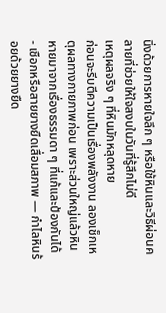นิ่งด้วยการหายใจลึก ๆ หรือใช้หินและวิธีผ่อนคลายที่ช่วยให้ใจสงบในวันที่รู้สึกไม่ดี
เหตุผลจริง ๆ ที่หินมักหลุดหาย
ก่อนจะรีบตีความเป็นเรื่องพลังงาน ลองเช็กเหตุผลทางกายภาพก่อน เพราะส่วนใหญ่แล้วหินหายมาจากเรื่องธรรมดา ๆ ที่แก้และป้องกันได้
- เชือกหรือสายยางยืดเสื่อมสภาพ — กำไลหินร้อยด้วยยางยืด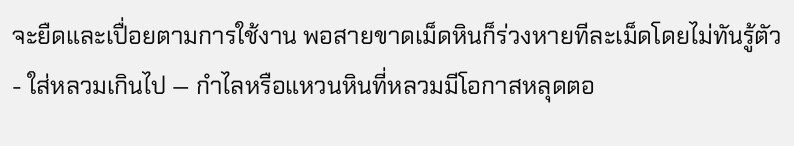จะยืดและเปื่อยตามการใช้งาน พอสายขาดเม็ดหินก็ร่วงหายทีละเม็ดโดยไม่ทันรู้ตัว
- ใส่หลวมเกินไป — กำไลหรือแหวนหินที่หลวมมีโอกาสหลุดตอ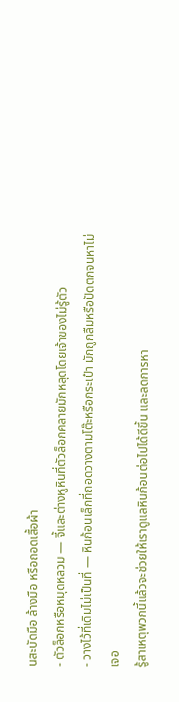นสะบัดมือ ล้างมือ หรือถอดเสื้อผ้า
- ตัวล็อกหรือหมุดหลวม — จี้และต่างหูหินที่ตัวล็อกคลายมักหลุดโดยเจ้าของไม่รู้ตัว
- วางไว้ที่เดิมไม่เป็นที่ — หินก้อนเล็กที่ถอดวางตามโต๊ะหรือกระเป๋า มักถูกลืมหรือปัดตกจนหาไม่เจอ
รู้สาเหตุพวกนี้แล้วจะช่วยให้เราดูแลหินก้อนต่อไปได้ดีขึ้น และลดการหา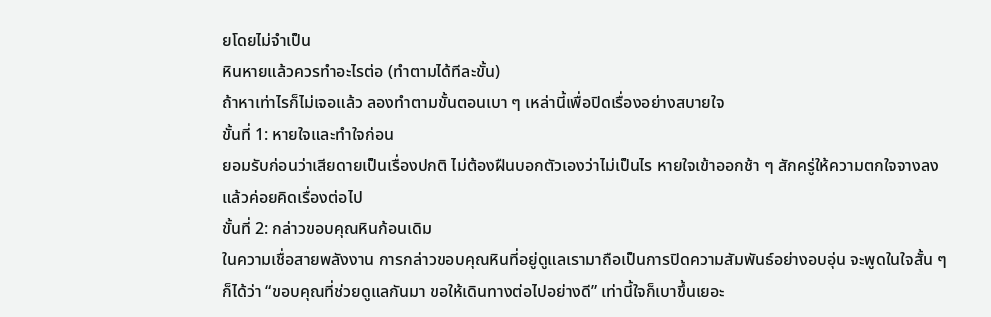ยโดยไม่จำเป็น
หินหายแล้วควรทำอะไรต่อ (ทำตามได้ทีละขั้น)
ถ้าหาเท่าไรก็ไม่เจอแล้ว ลองทำตามขั้นตอนเบา ๆ เหล่านี้เพื่อปิดเรื่องอย่างสบายใจ
ขั้นที่ 1: หายใจและทำใจก่อน
ยอมรับก่อนว่าเสียดายเป็นเรื่องปกติ ไม่ต้องฝืนบอกตัวเองว่าไม่เป็นไร หายใจเข้าออกช้า ๆ สักครู่ให้ความตกใจจางลง แล้วค่อยคิดเรื่องต่อไป
ขั้นที่ 2: กล่าวขอบคุณหินก้อนเดิม
ในความเชื่อสายพลังงาน การกล่าวขอบคุณหินที่อยู่ดูแลเรามาถือเป็นการปิดความสัมพันธ์อย่างอบอุ่น จะพูดในใจสั้น ๆ ก็ได้ว่า “ขอบคุณที่ช่วยดูแลกันมา ขอให้เดินทางต่อไปอย่างดี” เท่านี้ใจก็เบาขึ้นเยอะ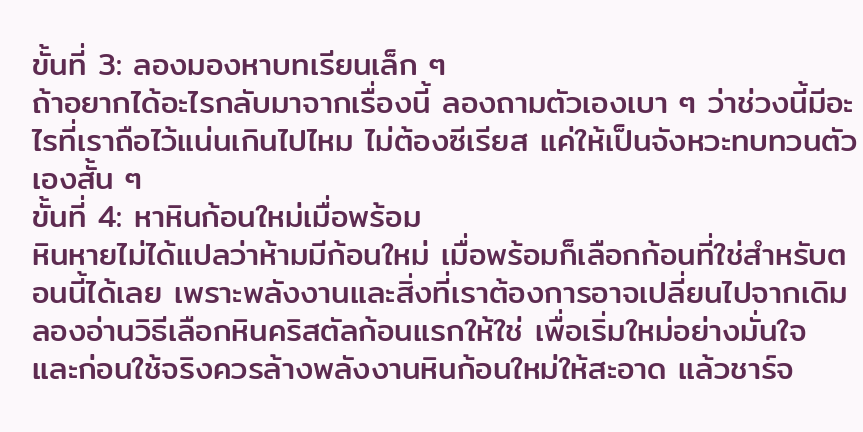ขั้นที่ 3: ลองมองหาบทเรียนเล็ก ๆ
ถ้าอยากได้อะไรกลับมาจากเรื่องนี้ ลองถามตัวเองเบา ๆ ว่าช่วงนี้มีอะไรที่เราถือไว้แน่นเกินไปไหม ไม่ต้องซีเรียส แค่ให้เป็นจังหวะทบทวนตัวเองสั้น ๆ
ขั้นที่ 4: หาหินก้อนใหม่เมื่อพร้อม
หินหายไม่ได้แปลว่าห้ามมีก้อนใหม่ เมื่อพร้อมก็เลือกก้อนที่ใช่สำหรับตอนนี้ได้เลย เพราะพลังงานและสิ่งที่เราต้องการอาจเปลี่ยนไปจากเดิม ลองอ่านวิธีเลือกหินคริสตัลก้อนแรกให้ใช่ เพื่อเริ่มใหม่อย่างมั่นใจ และก่อนใช้จริงควรล้างพลังงานหินก้อนใหม่ให้สะอาด แล้วชาร์จ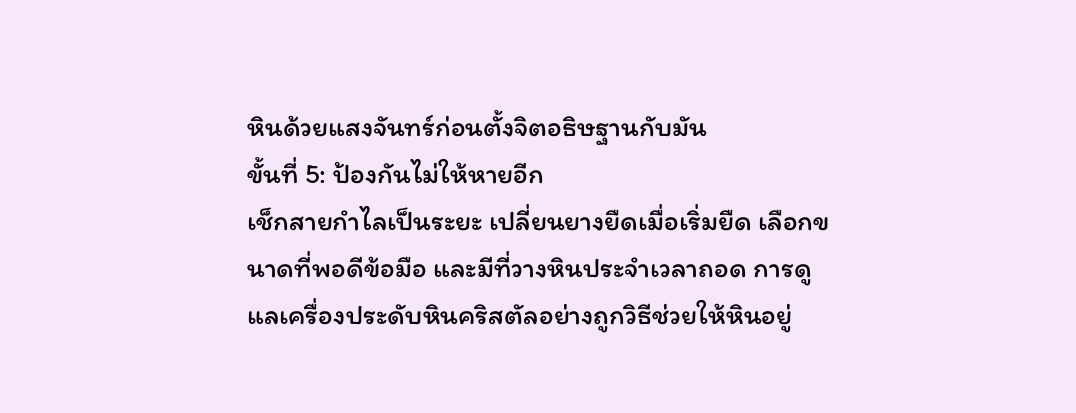หินด้วยแสงจันทร์ก่อนตั้งจิตอธิษฐานกับมัน
ขั้นที่ 5: ป้องกันไม่ให้หายอีก
เช็กสายกำไลเป็นระยะ เปลี่ยนยางยืดเมื่อเริ่มยืด เลือกขนาดที่พอดีข้อมือ และมีที่วางหินประจำเวลาถอด การดูแลเครื่องประดับหินคริสตัลอย่างถูกวิธีช่วยให้หินอยู่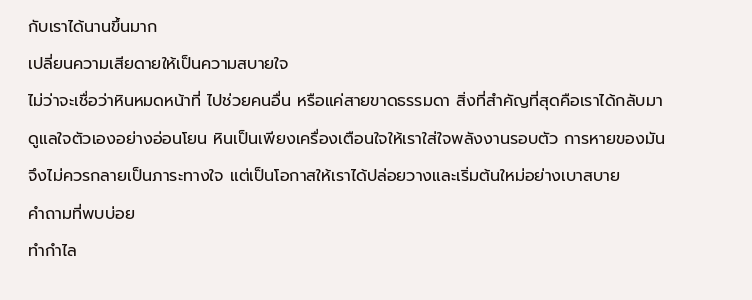กับเราได้นานขึ้นมาก
เปลี่ยนความเสียดายให้เป็นความสบายใจ
ไม่ว่าจะเชื่อว่าหินหมดหน้าที่ ไปช่วยคนอื่น หรือแค่สายขาดธรรมดา สิ่งที่สำคัญที่สุดคือเราได้กลับมาดูแลใจตัวเองอย่างอ่อนโยน หินเป็นเพียงเครื่องเตือนใจให้เราใส่ใจพลังงานรอบตัว การหายของมันจึงไม่ควรกลายเป็นภาระทางใจ แต่เป็นโอกาสให้เราได้ปล่อยวางและเริ่มต้นใหม่อย่างเบาสบาย
คำถามที่พบบ่อย
ทำกำไล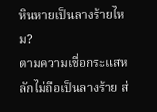หินหายเป็นลางร้ายไหม?
ตามความเชื่อกระแสหลักไม่ถือเป็นลางร้าย ส่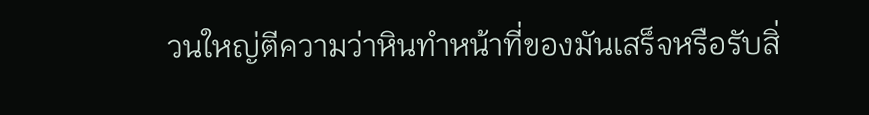วนใหญ่ตีความว่าหินทำหน้าที่ของมันเสร็จหรือรับสิ่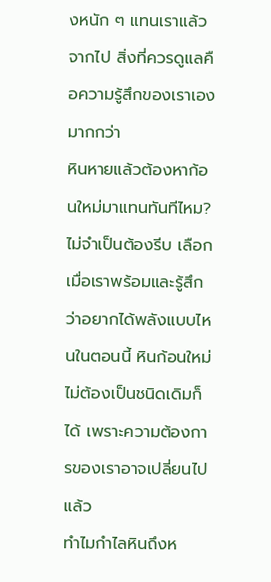งหนัก ๆ แทนเราแล้วจากไป สิ่งที่ควรดูแลคือความรู้สึกของเราเองมากกว่า
หินหายแล้วต้องหาก้อนใหม่มาแทนทันทีไหม?
ไม่จำเป็นต้องรีบ เลือกเมื่อเราพร้อมและรู้สึกว่าอยากได้พลังแบบไหนในตอนนี้ หินก้อนใหม่ไม่ต้องเป็นชนิดเดิมก็ได้ เพราะความต้องการของเราอาจเปลี่ยนไปแล้ว
ทำไมกำไลหินถึงห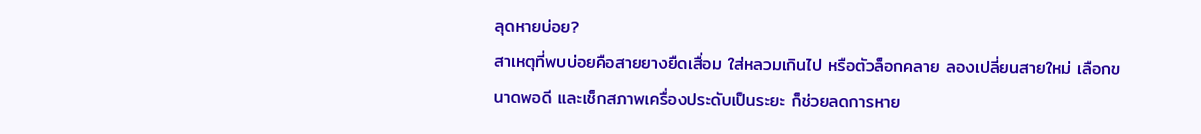ลุดหายบ่อย?
สาเหตุที่พบบ่อยคือสายยางยืดเสื่อม ใส่หลวมเกินไป หรือตัวล็อกคลาย ลองเปลี่ยนสายใหม่ เลือกขนาดพอดี และเช็กสภาพเครื่องประดับเป็นระยะ ก็ช่วยลดการหาย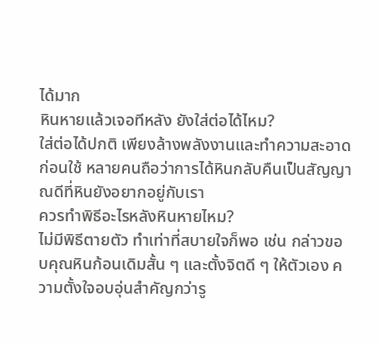ได้มาก
หินหายแล้วเจอทีหลัง ยังใส่ต่อได้ไหม?
ใส่ต่อได้ปกติ เพียงล้างพลังงานและทำความสะอาดก่อนใช้ หลายคนถือว่าการได้หินกลับคืนเป็นสัญญาณดีที่หินยังอยากอยู่กับเรา
ควรทำพิธีอะไรหลังหินหายไหม?
ไม่มีพิธีตายตัว ทำเท่าที่สบายใจก็พอ เช่น กล่าวขอบคุณหินก้อนเดิมสั้น ๆ และตั้งจิตดี ๆ ให้ตัวเอง ความตั้งใจอบอุ่นสำคัญกว่ารู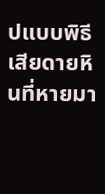ปแบบพิธี
เสียดายหินที่หายมา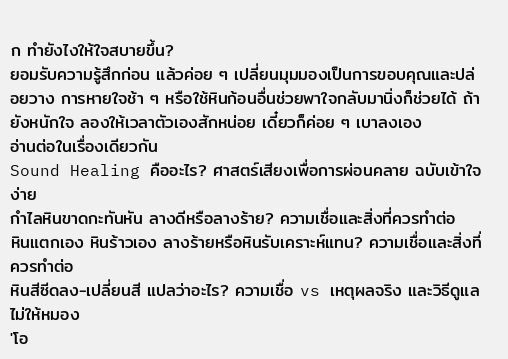ก ทำยังไงให้ใจสบายขึ้น?
ยอมรับความรู้สึกก่อน แล้วค่อย ๆ เปลี่ยนมุมมองเป็นการขอบคุณและปล่อยวาง การหายใจช้า ๆ หรือใช้หินก้อนอื่นช่วยพาใจกลับมานิ่งก็ช่วยได้ ถ้ายังหนักใจ ลองให้เวลาตัวเองสักหน่อย เดี๋ยวก็ค่อย ๆ เบาลงเอง
อ่านต่อในเรื่องเดียวกัน
Sound Healing คืออะไร? ศาสตร์เสียงเพื่อการผ่อนคลาย ฉบับเข้าใจง่าย
กำไลหินขาดกะทันหัน ลางดีหรือลางร้าย? ความเชื่อและสิ่งที่ควรทำต่อ
หินแตกเอง หินร้าวเอง ลางร้ายหรือหินรับเคราะห์แทน? ความเชื่อและสิ่งที่ควรทำต่อ
หินสีซีดลง-เปลี่ยนสี แปลว่าอะไร? ความเชื่อ vs เหตุผลจริง และวิธีดูแลไม่ให้หมอง
'โอ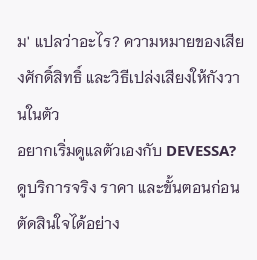ม' แปลว่าอะไร? ความหมายของเสียงศักดิ์สิทธิ์ และวิธีเปล่งเสียงให้กังวานในตัว
อยากเริ่มดูแลตัวเองกับ DEVESSA?
ดูบริการจริง ราคา และขั้นตอนก่อนตัดสินใจได้อย่าง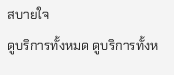สบายใจ
ดูบริการทั้งหมด ดูบริการทั้งห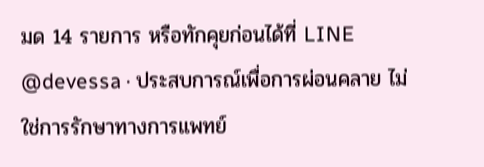มด 14 รายการ หรือทักคุยก่อนได้ที่ LINE @devessa · ประสบการณ์เพื่อการผ่อนคลาย ไม่ใช่การรักษาทางการแพทย์